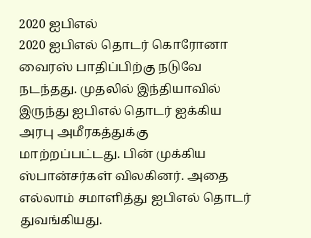2020 ஐபிஎல்
2020 ஐபிஎல் தொடர் கொரோனா வைரஸ் பாதிப்பிற்கு நடுவே நடந்தது. முதலில் இந்தியாவில் இருந்து ஐபிஎல் தொடர் ஐக்கிய அரபு அமீரகத்துக்கு மாற்றப்பட்டது. பின் முக்கிய ஸ்பான்சர்கள் விலகினர். அதை எல்லாம் சமாளித்து ஐபிஎல் தொடர் துவங்கியது.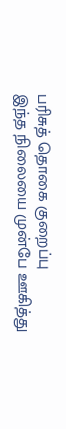பரிசுத் தொகை குறைப்பு
இந்த நிலையை முன்பே ஊகித்து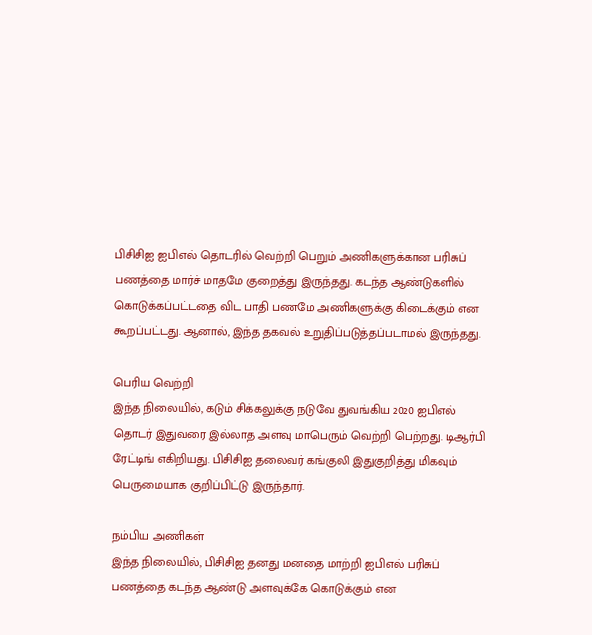பிசிசிஐ ஐபிஎல் தொடரில் வெற்றி பெறும் அணிகளுக்கான பரிசுப் பணத்தை மார்ச் மாதமே குறைத்து இருந்தது. கடந்த ஆண்டுகளில் கொடுக்கப்பட்டதை விட பாதி பணமே அணிகளுக்கு கிடைக்கும் என கூறப்பட்டது. ஆனால், இந்த தகவல் உறுதிப்படுத்தப்படாமல் இருந்தது.

பெரிய வெற்றி
இந்த நிலையில், கடும் சிக்கலுக்கு நடுவே துவங்கிய 2020 ஐபிஎல் தொடர் இதுவரை இல்லாத அளவு மாபெரும் வெற்றி பெற்றது. டிஆர்பி ரேட்டிங் எகிறியது. பிசிசிஐ தலைவர் கங்குலி இதுகுறித்து மிகவும் பெருமையாக குறிப்பிட்டு இருந்தார்.

நம்பிய அணிகள்
இந்த நிலையில், பிசிசிஐ தனது மனதை மாற்றி ஐபிஎல் பரிசுப் பணத்தை கடந்த ஆண்டு அளவுக்கே கொடுக்கும் என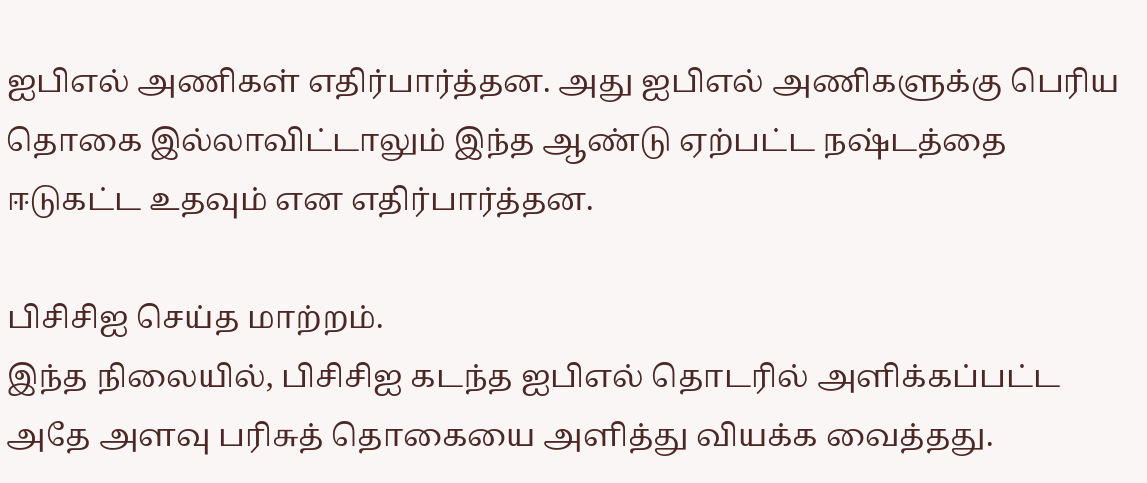ஐபிஎல் அணிகள் எதிர்பார்த்தன. அது ஐபிஎல் அணிகளுக்கு பெரிய தொகை இல்லாவிட்டாலும் இந்த ஆண்டு ஏற்பட்ட நஷ்டத்தை ஈடுகட்ட உதவும் என எதிர்பார்த்தன.

பிசிசிஐ செய்த மாற்றம்.
இந்த நிலையில், பிசிசிஐ கடந்த ஐபிஎல் தொடரில் அளிக்கப்பட்ட அதே அளவு பரிசுத் தொகையை அளித்து வியக்க வைத்தது.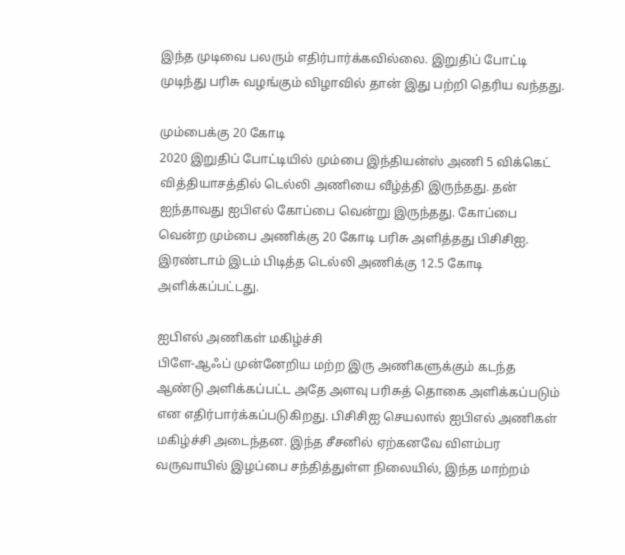இந்த முடிவை பலரும் எதிர்பார்க்கவில்லை. இறுதிப் போட்டி முடிந்து பரிசு வழங்கும் விழாவில் தான் இது பற்றி தெரிய வந்தது.

மும்பைக்கு 20 கோடி
2020 இறுதிப் போட்டியில் மும்பை இந்தியன்ஸ் அணி 5 விக்கெட் வித்தியாசத்தில் டெல்லி அணியை வீழ்த்தி இருந்தது. தன் ஐந்தாவது ஐபிஎல் கோப்பை வென்று இருந்தது. கோப்பை வென்ற மும்பை அணிக்கு 20 கோடி பரிசு அளித்தது பிசிசிஐ. இரண்டாம் இடம் பிடித்த டெல்லி அணிக்கு 12.5 கோடி அளிக்கப்பட்டது.

ஐபிஎல் அணிகள் மகிழ்ச்சி
பிளே-ஆஃப் முன்னேறிய மற்ற இரு அணிகளுக்கும் கடந்த ஆண்டு அளிக்கப்பட்ட அதே அளவு பரிசுத் தொகை அளிக்கப்படும் என எதிர்பார்க்கப்படுகிறது. பிசிசிஐ செயலால் ஐபிஎல் அணிகள் மகிழ்ச்சி அடைந்தன. இந்த சீசனில் ஏற்கனவே விளம்பர வருவாயில் இழப்பை சந்தித்துள்ள நிலையில், இந்த மாற்றம்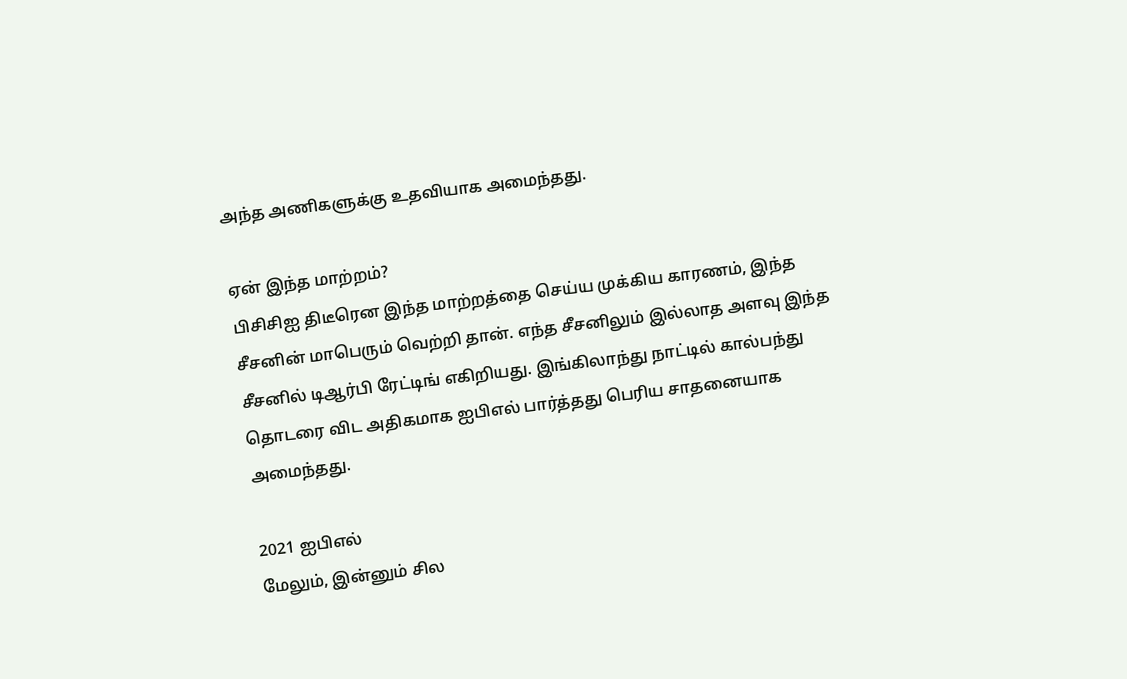அந்த அணிகளுக்கு உதவியாக அமைந்தது.

ஏன் இந்த மாற்றம்?
பிசிசிஐ திடீரென இந்த மாற்றத்தை செய்ய முக்கிய காரணம், இந்த சீசனின் மாபெரும் வெற்றி தான். எந்த சீசனிலும் இல்லாத அளவு இந்த சீசனில் டிஆர்பி ரேட்டிங் எகிறியது. இங்கிலாந்து நாட்டில் கால்பந்து தொடரை விட அதிகமாக ஐபிஎல் பார்த்தது பெரிய சாதனையாக அமைந்தது.

2021 ஐபிஎல்
மேலும், இன்னும் சில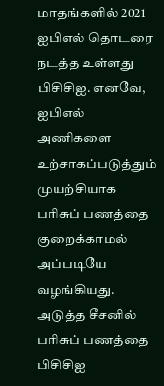மாதங்களில் 2021 ஐபிஎல் தொடரை நடத்த உள்ளது பிசிசிஐ. எனவே, ஐபிஎல் அணிகளை உற்சாகப்படுத்தும் முயற்சியாக பரிசுப் பணத்தை குறைக்காமல் அப்படியே வழங்கியது. அடுத்த சீசனில் பரிசுப் பணத்தை பிசிசிஐ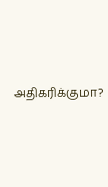அதிகரிக்குமா?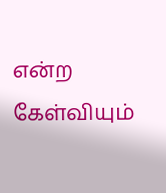என்ற கேள்வியும்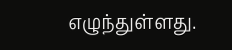எழுந்துள்ளது.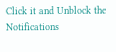Click it and Unblock the Notifications